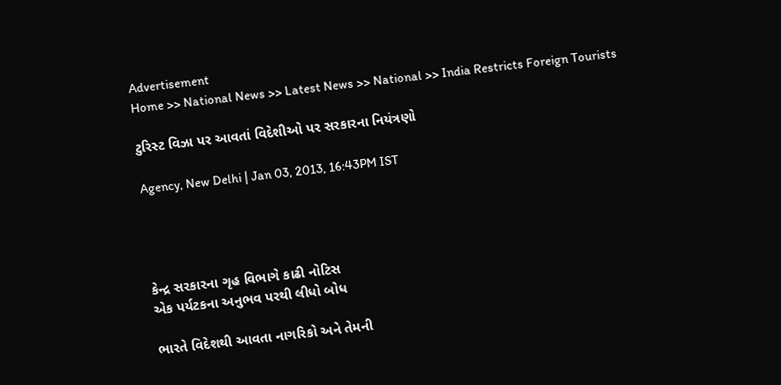Advertisement
Home >> National News >> Latest News >> National >> India Restricts Foreign Tourists

ટુરિસ્ટ વિઝા પર આવતાં વિદેશીઓ પર સરકારના નિયંત્રણો

Agency, New Delhi | Jan 03, 2013, 16:43PM IST




કેન્દ્ર સરકારના ગૃહ વિભાગે કાઢી નોટિસ
એક પર્યટકના અનુભવ પરથી લીધો બોધ

ભારતે વિદેશથી આવતા નાગરિકો અને તેમની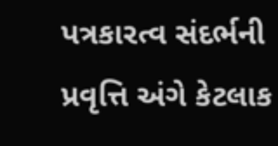પત્રકારત્વ સંદર્ભની પ્રવૃત્તિ અંગે કેટલાક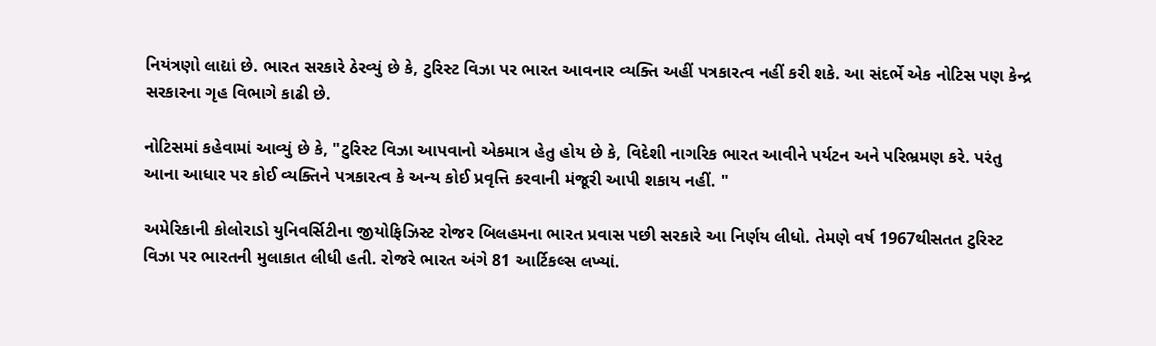નિયંત્રણો લાદ્યાં છે. ભારત સરકારે ઠેરવ્યું છે કે, ટુરિસ્ટ વિઝા પર ભારત આવનાર વ્યક્તિ અહીં પત્રકારત્વ નહીં કરી શકે. આ સંદર્ભે એક નોટિસ પણ કેન્દ્ર સરકારના ગૃહ વિભાગે કાઢી છે.

નોટિસમાં કહેવામાં આવ્યું છે કે, "ટુરિસ્ટ વિઝા આપવાનો એકમાત્ર હેતુ હોય છે કે, વિદેશી નાગરિક ભારત આવીને પર્યટન અને પરિભ્રમણ કરે. પરંતુ આના આધાર પર કોઈ વ્યક્તિને પત્રકારત્વ કે અન્ય કોઈ પ્રવૃત્તિ કરવાની મંજૂરી આપી શકાય નહીં. "

અમેરિકાની કોલોરાડો યુનિવર્સિટીના જીયોફિઝિસ્ટ રોજર બિલહમના ભારત પ્રવાસ પછી સરકારે આ નિર્ણય લીધો. તેમણે વર્ષ 1967થીસતત ટુરિસ્ટ વિઝા પર ભારતની મુલાકાત લીધી હતી. રોજરે ભારત અંગે 81 આર્ટિકલ્સ લખ્યાં.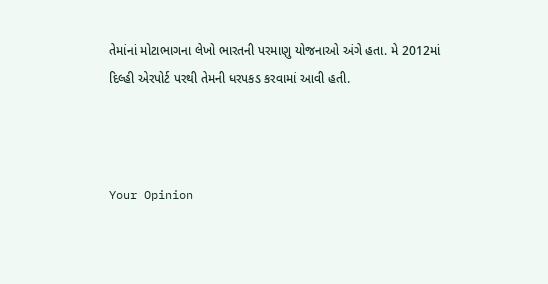તેમાંનાં મોટાભાગના લેખો ભારતની પરમાણુ યોજનાઓ અંગે હતા. મે 2012માં દિલ્હી એરપોર્ટ પરથી તેમની ધરપકડ કરવામાં આવી હતી.



Your Opinion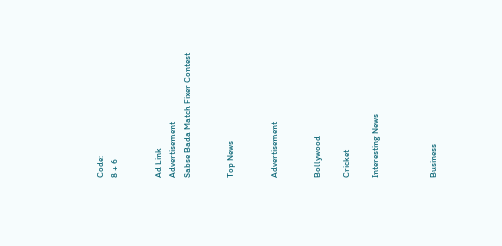Code:
8 + 6


Ad Link
Advertisement
Sabse Bada Match Fixer Contest


Top News


Advertisement


Bollywood

Cricket

Interesting News



Business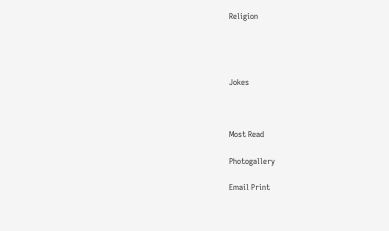Religion




Jokes



Most Read

Photogallery

Email Print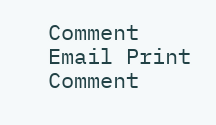Comment
Email Print Comment